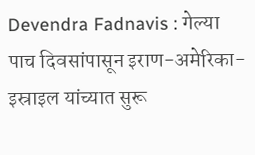Devendra Fadnavis : गेल्या पाच दिवसांपासून इराण-अमेरिका-इस्राइल यांच्यात सुरू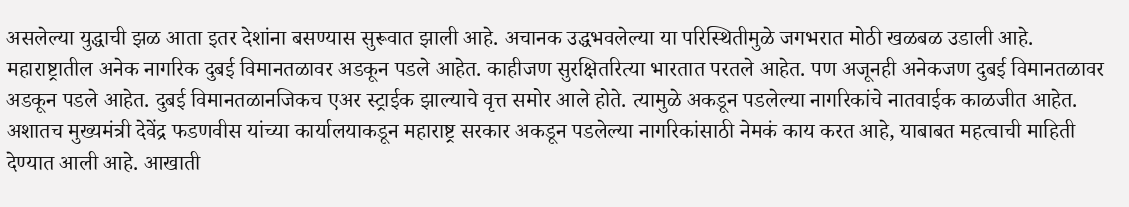असलेल्या युद्धाची झळ आता इतर देशांना बसण्यास सुरूवात झाली आहे. अचानक उद्धभवलेल्या या परिस्थितीमुळे जगभरात मोठी खळबळ उडाली आहे. महाराष्ट्रातील अनेक नागरिक दुबई विमानतळावर अडकून पडले आहेत. काहीजण सुरक्षितरित्या भारतात परतले आहेत. पण अजूनही अनेकजण दुबई विमानतळावर अडकून पडले आहेत. दुबई विमानतळानजिकच एअर स्ट्राईक झाल्याचे वृत्त समोर आले होते. त्यामुळे अकडून पडलेल्या नागरिकांचे नातवाईक काळजीत आहेत. अशातच मुख्यमंत्री देवेंद्र फडणवीस यांच्या कार्यालयाकडून महाराष्ट्र सरकार अकडून पडलेल्या नागरिकांसाठी नेमकं काय करत आहे, याबाबत महत्वाची माहिती देण्यात आली आहे. आखाती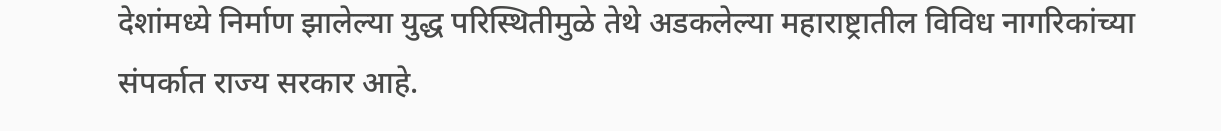देशांमध्ये निर्माण झालेल्या युद्ध परिस्थितीमुळे तेथे अडकलेल्या महाराष्ट्रातील विविध नागरिकांच्या संपर्कात राज्य सरकार आहे.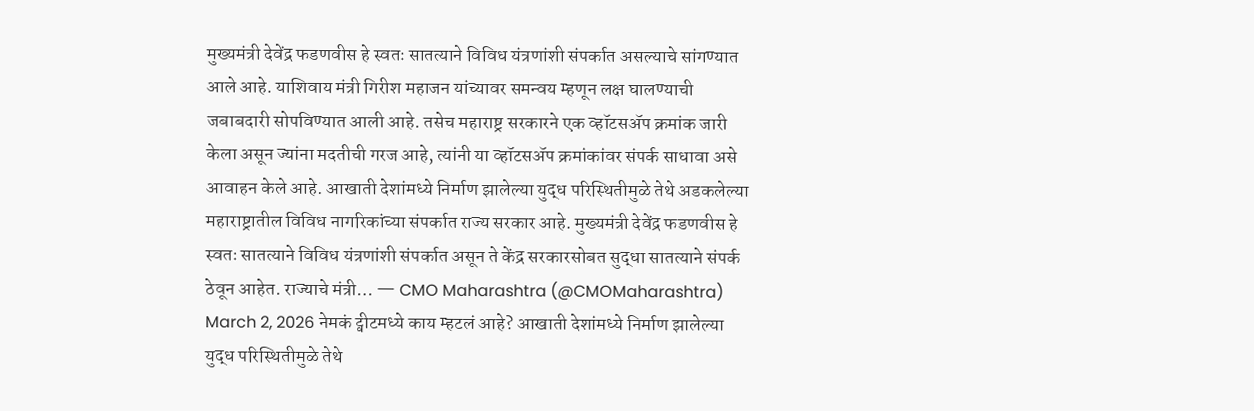मुख्यमंत्री देवेंद्र फडणवीस हे स्वतः सातत्याने विविध यंत्रणांशी संपर्कात असल्याचे सांगण्यात आले आहे. याशिवाय मंत्री गिरीश महाजन यांच्यावर समन्वय म्हणून लक्ष घालण्याची जबाबदारी सोपविण्यात आली आहे. तसेच महाराष्ट्र सरकारने एक व्हॉटसॲप क्रमांक जारी केला असून ज्यांना मदतीची गरज आहे, त्यांनी या व्हॉटसॲप क्रमांकांवर संपर्क साधावा असे आवाहन केले आहे. आखाती देशांमध्ये निर्माण झालेल्या युद्ध परिस्थितीमुळे तेथे अडकलेल्या महाराष्ट्रातील विविध नागरिकांच्या संपर्कात राज्य सरकार आहे. मुख्यमंत्री देवेंद्र फडणवीस हे स्वतः सातत्याने विविध यंत्रणांशी संपर्कात असून ते केंद्र सरकारसोबत सुद्धा सातत्याने संपर्क ठेवून आहेत. राज्याचे मंत्री… — CMO Maharashtra (@CMOMaharashtra) March 2, 2026 नेमकं ट्वीटमध्ये काय म्हटलं आहे? आखाती देशांमध्ये निर्माण झालेल्या युद्ध परिस्थितीमुळे तेथे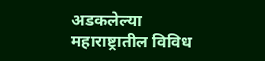अडकलेल्या महाराष्ट्रातील विविध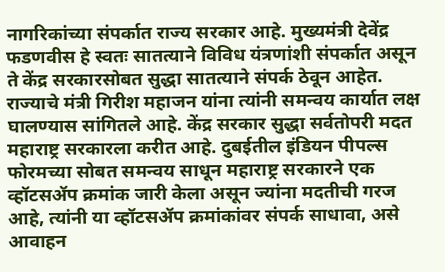नागरिकांच्या संपर्कात राज्य सरकार आहे. मुख्यमंत्री देवेंद्र फडणवीस हे स्वतः सातत्याने विविध यंत्रणांशी संपर्कात असून ते केंद्र सरकारसोबत सुद्धा सातत्याने संपर्क ठेवून आहेत. राज्याचे मंत्री गिरीश महाजन यांना त्यांनी समन्वय कार्यात लक्ष घालण्यास सांगितले आहे. केंद्र सरकार सुद्धा सर्वतोपरी मदत महाराष्ट्र सरकारला करीत आहे. दुबईतील इंडियन पीपल्स फोरमच्या सोबत समन्वय साधून महाराष्ट्र सरकारने एक व्हॉटसॲप क्रमांक जारी केला असून ज्यांना मदतीची गरज आहे, त्यांनी या व्हॉटसॲप क्रमांकांवर संपर्क साधावा, असे आवाहन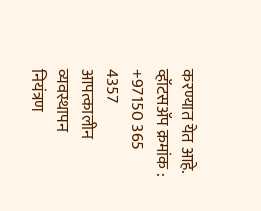करण्यात येत आहे. व्हॉटसॲप क्रमांक : +97150 365 4357 आपत्कालीन व्यवस्थापन नियंत्रण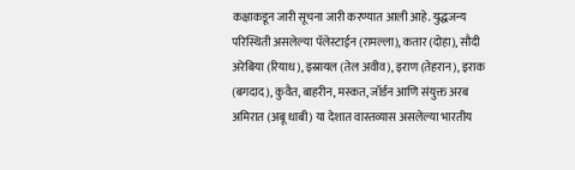कक्षाकडून जारी सूचना जारी करण्यात आली आहे. युद्धजन्य परिस्थिती असलेल्या पॅलेस्टाईन (रामल्ला), कतार (दोहा), सौदी अरेबिया (रियाध), इस्रायल (तेल अवीव), इराण (तेहरान), इराक (बगदाद), कुवैत, बाहरीन, मस्कत, जॉर्डन आणि संयुक्त अरब अमिरात (अबू धाबी) या देशात वास्तव्यास असलेल्या भारतीय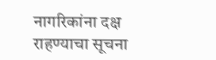नागरिकांना दक्ष राहण्याचा सूचना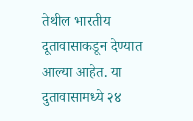तेथील भारतीय दूतावासाकडून देण्यात आल्या आहेत. या दुतावासामध्ये २४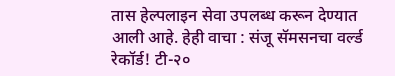तास हेल्पलाइन सेवा उपलब्ध करून देण्यात आली आहे. हेही वाचा : संजू सॅमसनचा वर्ल्ड रेकॉर्ड! टी-२०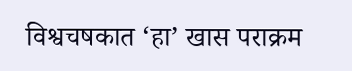विश्वचषकात ‘हा’ खास पराक्रम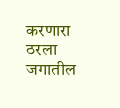करणारा ठरला जगातील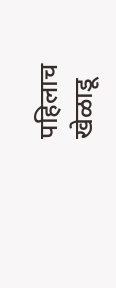पहिलाच खेळाडू